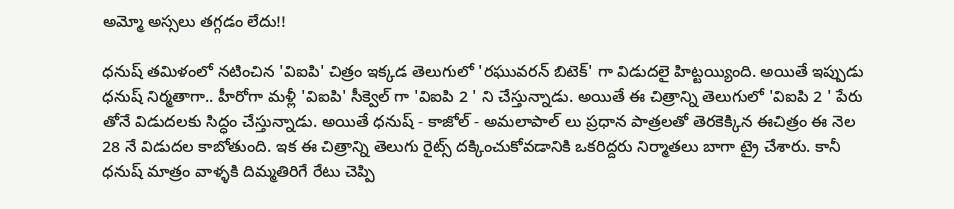అమ్మో అస్సలు తగ్గడం లేదు!!

ధనుష్ తమిళంలో నటించిన 'విఐపి' చిత్రం ఇక్కడ తెలుగులో 'రఘువరన్ బిటెక్' గా విడుదలై హిట్టయ్యింది. అయితే ఇప్పుడు ధనుష్ నిర్మతాగా.. హీరోగా మళ్లీ 'విఐపి' సీక్వెల్ గా 'విఐపి 2 ' ని చేస్తున్నాడు. అయితే ఈ చిత్రాన్ని తెలుగులో 'విఐపి 2 ' పేరు తోనే విడుదలకు సిద్ధం చేస్తున్నాడు. అయితే ధనుష్ - కాజోల్ - అమలాపాల్ లు ప్రధాన పాత్రలతో తెరకెక్కిన ఈచిత్రం ఈ నెల 28 నే విడుదల కాబోతుంది. ఇక ఈ చిత్రాన్ని తెలుగు రైట్స్ దక్కించుకోవడానికి ఒకరిద్దరు నిర్మాతలు బాగా ట్రై చేశారు. కానీ ధనుష్ మాత్రం వాళ్ళకి దిమ్మతిరిగే రేటు చెప్పి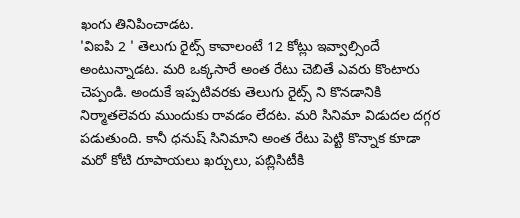ఖంగు తినిపించాడట.
'విఐపి 2 ' తెలుగు రైట్స్ కావాలంటే 12 కోట్లు ఇవ్వాల్సిందే అంటున్నాడట. మరి ఒక్కసారే అంత రేటు చెబితే ఎవరు కొంటారు చెప్పండి. అందుకే ఇప్పటివరకు తెలుగు రైట్స్ ని కొనడానికి నిర్మాతలెవరు ముందుకు రావడం లేదట. మరి సినిమా విడుదల దగ్గర పడుతుంది. కానీ ధనుష్ సినిమాని అంత రేటు పెట్టి కొన్నాక కూడా మరో కోటి రూపాయలు ఖర్చులు, పబ్లిసిటీకి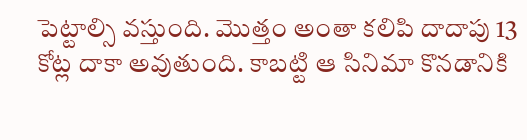పెట్టాల్సి వస్తుంది. మొత్తం అంతా కలిపి దాదాపు 13 కోట్ల దాకా అవుతుంది. కాబట్టి ఆ సినిమా కొనడానికి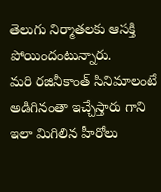తెలుగు నిర్మాతలకు ఆసక్తి పోయిందంటున్నారు.
మరి రజినీకాంత్ సినిమాలంటే అడిగినంతా ఇచ్చేస్తారు గాని ఇలా మిగిలిన హీరోలు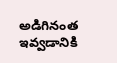అడిగినంత ఇవ్వడానికి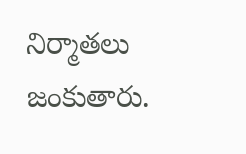నిర్మాతలు జంకుతారు.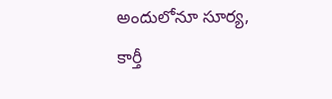అందులోనూ సూర్య, కార్తీ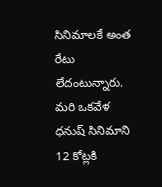సినిమాలకే అంత రేటు లేదంటున్నారు. మరి ఒకవేళ ధనుష్ సినిమాని 12 కోట్లకి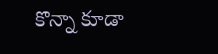కొన్నా కూడా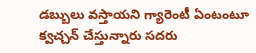డబ్బులు వస్తాయని గ్యారెంటీ ఏంటంటూ క్వచ్చన్ చేస్తున్నారు సదరు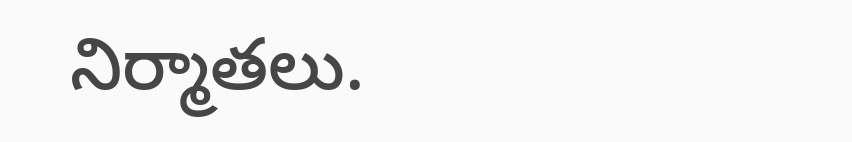నిర్మాతలు.